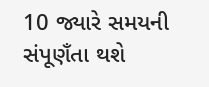10 જ્યારે સમયની સંપૂણઁતા થશે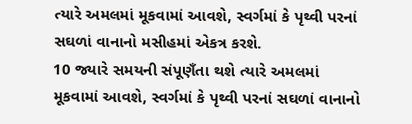ત્યારે અમલમાં મૂકવામાં આવશે, સ્વર્ગમાં કે પૃથ્વી પરનાં સઘળાં વાનાનો મસીહમાં એકત્ર કરશે.
10 જ્યારે સમયની સંપૂણઁતા થશે ત્યારે અમલમાં મૂકવામાં આવશે, સ્વર્ગમાં કે પૃથ્વી પરનાં સઘળાં વાનાનો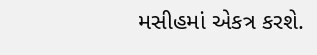મસીહમાં એકત્ર કરશે.